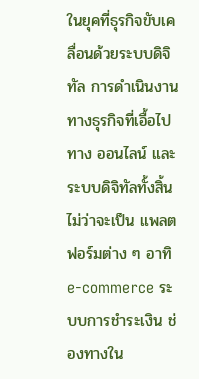ในยุคที่ธุรกิจขับเคลื่อนด้วยระบบดิจิทัล การดำเนินงานทางธุรกิจที่เอื้อไปทาง ออนไลน์ และระบบดิจิทัลทั้งสิ้น ไม่ว่าจะเป็น แพลตฟอร์มต่าง ๆ อาทิ e-commerce ระบบการชำระเงิน ช่องทางใน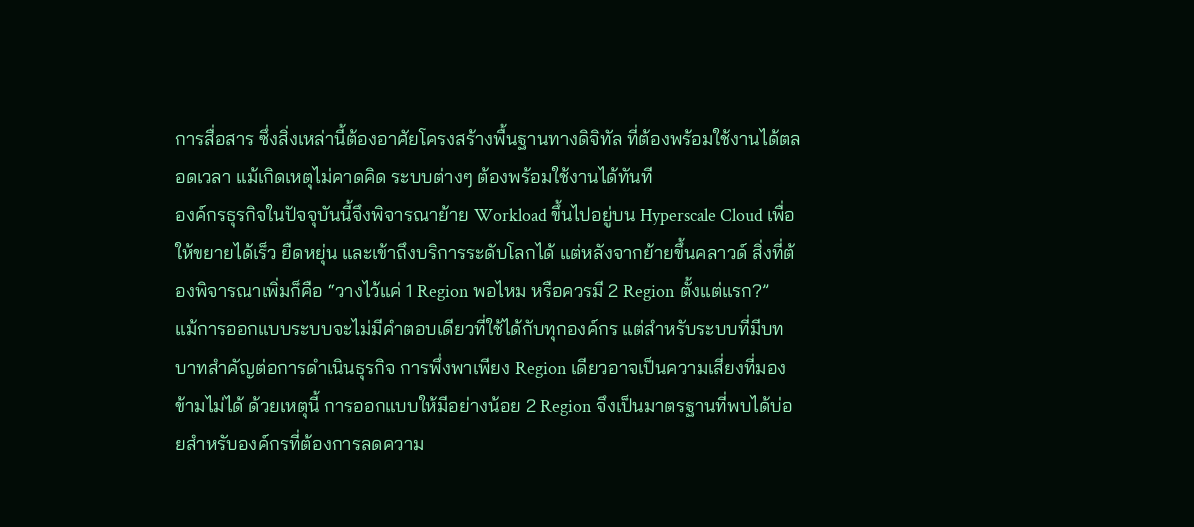การสื่อสาร ซึ่งสิ่งเหล่านี้ต้องอาศัยโครงสร้างพื้นฐานทางดิจิทัล ที่ต้องพร้อมใช้งานได้ตลอดเวลา แม้เกิดเหตุไม่คาดคิด ระบบต่างๆ ต้องพร้อมใช้งานได้ทันที
องค์กรธุรกิจในปัจจุบันนี้จึงพิจารณาย้าย Workload ขึ้นไปอยู่บน Hyperscale Cloud เพื่อให้ขยายได้เร็ว ยืดหยุ่น และเข้าถึงบริการระดับโลกได้ แต่หลังจากย้ายขึ้นคลาวด์ สิ่งที่ต้องพิจารณาเพิ่มก็คือ “วางไว้แค่ 1 Region พอไหม หรือควรมี 2 Region ตั้งแต่แรก?”
แม้การออกแบบระบบจะไม่มีคำตอบเดียวที่ใช้ได้กับทุกองค์กร แต่สำหรับระบบที่มีบทบาทสำคัญต่อการดำเนินธุรกิจ การพึ่งพาเพียง Region เดียวอาจเป็นความเสี่ยงที่มองข้ามไม่ได้ ด้วยเหตุนี้ การออกแบบให้มีอย่างน้อย 2 Region จึงเป็นมาตรฐานที่พบได้บ่อยสำหรับองค์กรที่ต้องการลดความ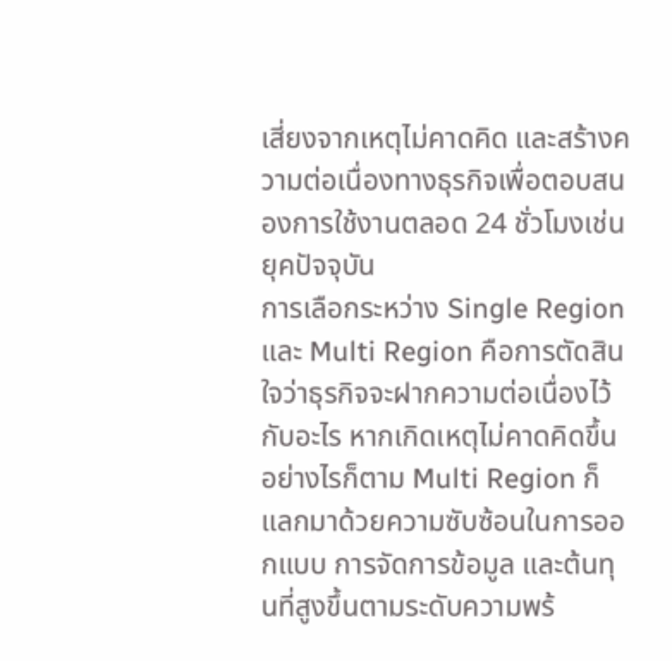เสี่ยงจากเหตุไม่คาดคิด และสร้างความต่อเนื่องทางธุรกิจเพื่อตอบสนองการใช้งานตลอด 24 ชั่วโมงเช่นยุคปัจจุบัน
การเลือกระหว่าง Single Region และ Multi Region คือการตัดสินใจว่าธุรกิจจะฝากความต่อเนื่องไว้กับอะไร หากเกิดเหตุไม่คาดคิดขึ้น
อย่างไรก็ตาม Multi Region ก็แลกมาด้วยความซับซ้อนในการออกแบบ การจัดการข้อมูล และต้นทุนที่สูงขึ้นตามระดับความพร้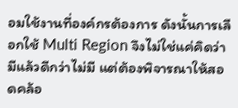อมใช้งานที่องค์กรต้องการ ดังนั้นการเลือกใช้ Multi Region จึงไม่ใช่แค่คิดว่ามีแล้วดีกว่าไม่มี แต่ต้องพิจารณาให้สอดคล้อ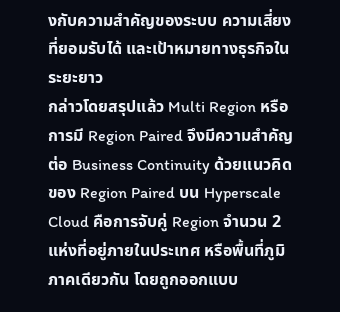งกับความสำคัญของระบบ ความเสี่ยงที่ยอมรับได้ และเป้าหมายทางธุรกิจในระยะยาว
กล่าวโดยสรุปแล้ว Multi Region หรือการมี Region Paired จึงมีความสำคัญต่อ Business Continuity ด้วยแนวคิดของ Region Paired บน Hyperscale Cloud คือการจับคู่ Region จำนวน 2 แห่งที่อยู่ภายในประเทศ หรือพื้นที่ภูมิภาคเดียวกัน โดยถูกออกแบบ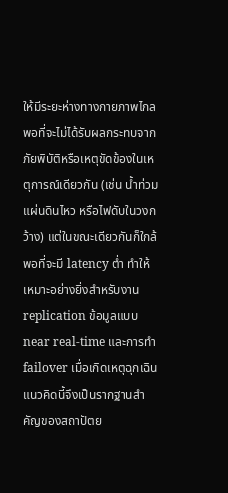ให้มีระยะห่างทางกายภาพไกลพอที่จะไม่ได้รับผลกระทบจากภัยพิบัติหรือเหตุขัดข้องในเหตุการณ์เดียวกัน (เช่น น้ำท่วม แผ่นดินไหว หรือไฟดับในวงกว้าง) แต่ในขณะเดียวกันก็ใกล้พอที่จะมี latency ต่ำ ทำให้เหมาะอย่างยิ่งสำหรับงาน replication ข้อมูลแบบ near real-time และการทำ failover เมื่อเกิดเหตุฉุกเฉิน แนวคิดนี้จึงเป็นรากฐานสำคัญของสถาปัตย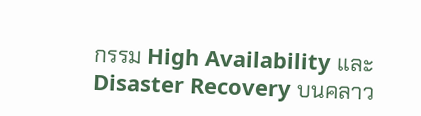กรรม High Availability และ Disaster Recovery บนคลาว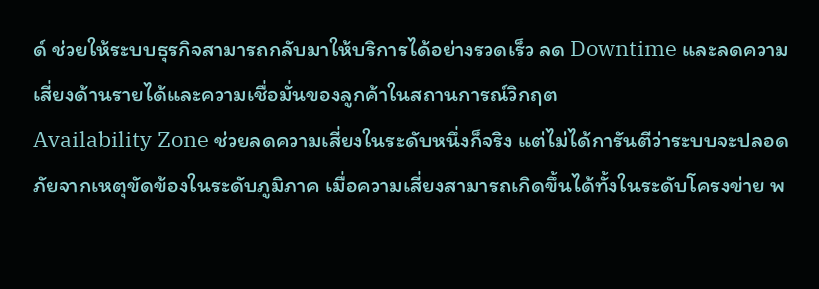ด์ ช่วยให้ระบบธุรกิจสามารถกลับมาให้บริการได้อย่างรวดเร็ว ลด Downtime และลดความเสี่ยงด้านรายได้และความเชื่อมั่นของลูกค้าในสถานการณ์วิกฤต
Availability Zone ช่วยลดความเสี่ยงในระดับหนึ่งก็จริง แต่ไม่ได้การันตีว่าระบบจะปลอดภัยจากเหตุขัดข้องในระดับภูมิภาค เมื่อความเสี่ยงสามารถเกิดขึ้นได้ทั้งในระดับโครงข่าย พ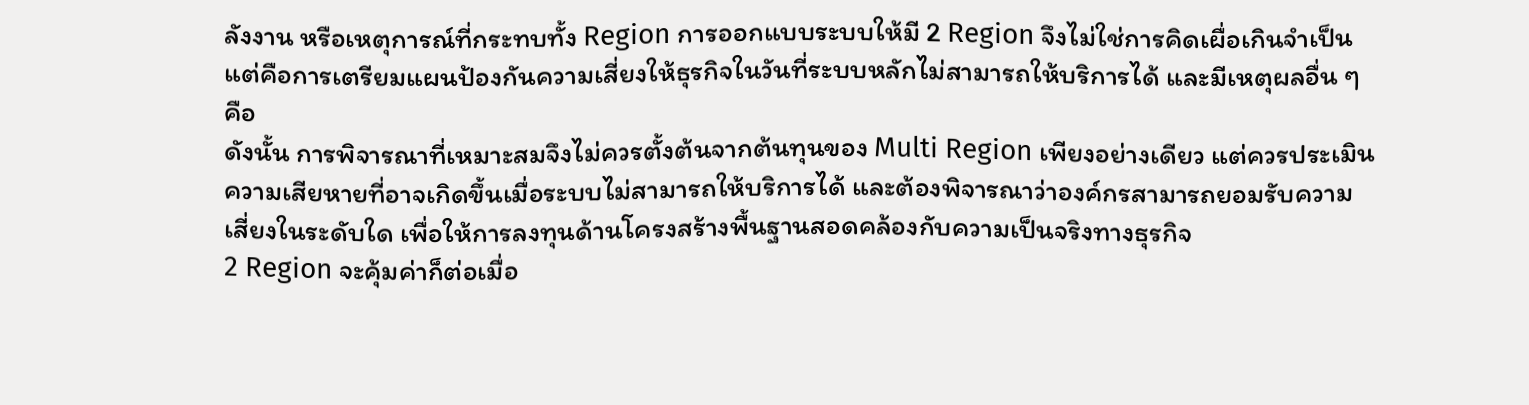ลังงาน หรือเหตุการณ์ที่กระทบทั้ง Region การออกแบบระบบให้มี 2 Region จึงไม่ใช่การคิดเผื่อเกินจำเป็น แต่คือการเตรียมแผนป้องกันความเสี่ยงให้ธุรกิจในวันที่ระบบหลักไม่สามารถให้บริการได้ และมีเหตุผลอื่น ๆ คือ
ดังนั้น การพิจารณาที่เหมาะสมจึงไม่ควรตั้งต้นจากต้นทุนของ Multi Region เพียงอย่างเดียว แต่ควรประเมินความเสียหายที่อาจเกิดขึ้นเมื่อระบบไม่สามารถให้บริการได้ และต้องพิจารณาว่าองค์กรสามารถยอมรับความเสี่ยงในระดับใด เพื่อให้การลงทุนด้านโครงสร้างพื้นฐานสอดคล้องกับความเป็นจริงทางธุรกิจ
2 Region จะคุ้มค่าก็ต่อเมื่อ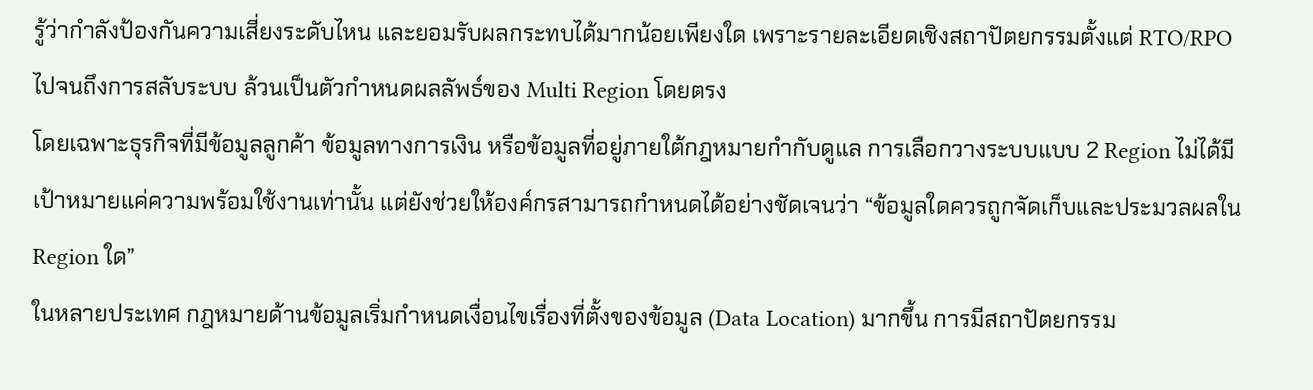รู้ว่ากำลังป้องกันความเสี่ยงระดับไหน และยอมรับผลกระทบได้มากน้อยเพียงใด เพราะรายละเอียดเชิงสถาปัตยกรรมตั้งแต่ RTO/RPO ไปจนถึงการสลับระบบ ล้วนเป็นตัวกำหนดผลลัพธ์ของ Multi Region โดยตรง
โดยเฉพาะธุรกิจที่มีข้อมูลลูกค้า ข้อมูลทางการเงิน หรือข้อมูลที่อยู่ภายใต้กฎหมายกำกับดูแล การเลือกวางระบบแบบ 2 Region ไม่ได้มีเป้าหมายแค่ความพร้อมใช้งานเท่านั้น แต่ยังช่วยให้องค์กรสามารถกำหนดได้อย่างชัดเจนว่า “ข้อมูลใดควรถูกจัดเก็บและประมวลผลใน Region ใด”
ในหลายประเทศ กฎหมายด้านข้อมูลเริ่มกำหนดเงื่อนไขเรื่องที่ตั้งของข้อมูล (Data Location) มากขึ้น การมีสถาปัตยกรรม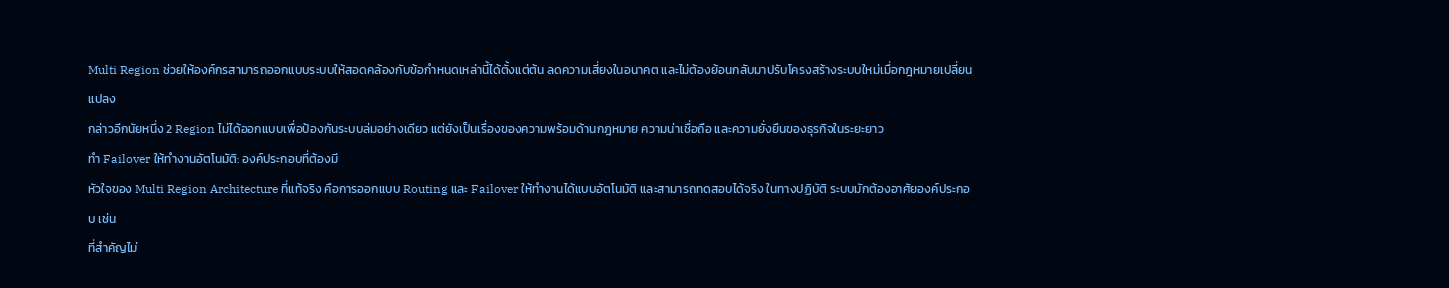Multi Region ช่วยให้องค์กรสามารถออกแบบระบบให้สอดคล้องกับข้อกำหนดเหล่านี้ได้ตั้งแต่ต้น ลดความเสี่ยงในอนาคต และไม่ต้องย้อนกลับมาปรับโครงสร้างระบบใหม่เมื่อกฎหมายเปลี่ยนแปลง
กล่าวอีกนัยหนึ่ง 2 Region ไม่ได้ออกแบบเพื่อป้องกันระบบล่มอย่างเดียว แต่ยังเป็นเรื่องของความพร้อมด้านกฎหมาย ความน่าเชื่อถือ และความยั่งยืนของธุรกิจในระยะยาว
ทำ Failover ให้ทำงานอัตโนมัติ: องค์ประกอบที่ต้องมี
หัวใจของ Multi Region Architecture ที่แท้จริง คือการออกแบบ Routing และ Failover ให้ทำงานได้แบบอัตโนมัติ และสามารถทดสอบได้จริง ในทางปฏิบัติ ระบบมักต้องอาศัยองค์ประกอบ เช่น
ที่สำคัญไม่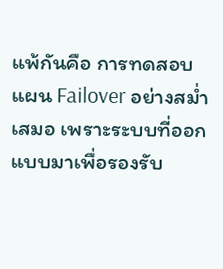แพ้กันคือ การทดสอบแผน Failover อย่างสม่ำเสมอ เพราะระบบที่ออกแบบมาเพื่อรองรับ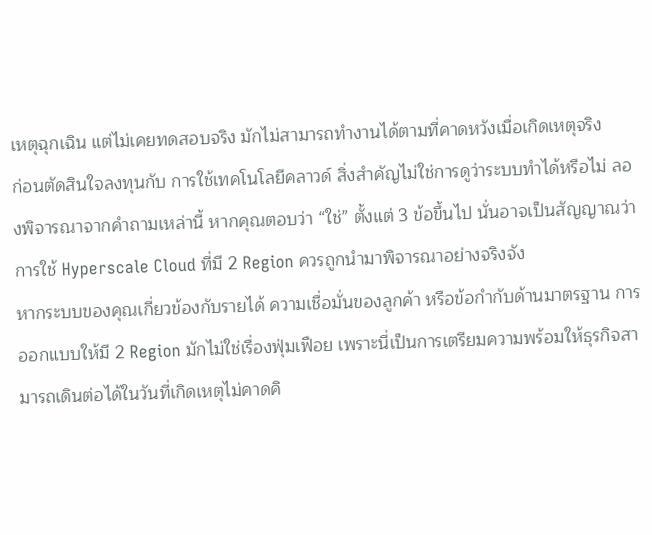เหตุฉุกเฉิน แต่ไม่เคยทดสอบจริง มักไม่สามารถทำงานได้ตามที่คาดหวังเมื่อเกิดเหตุจริง
ก่อนตัดสินใจลงทุนกับ การใช้เทคโนโลยีคลาวด์ สิ่งสำคัญไม่ใช่การดูว่าระบบทำได้หรือไม่ ลองพิจารณาจากคำถามเหล่านี้ หากคุณตอบว่า “ใช่” ตั้งแต่ 3 ข้อขึ้นไป นั่นอาจเป็นสัญญาณว่าการใช้ Hyperscale Cloud ที่มี 2 Region ควรถูกนำมาพิจารณาอย่างจริงจัง
หากระบบของคุณเกี่ยวข้องกับรายได้ ความเชื่อมั่นของลูกค้า หรือข้อกำกับด้านมาตรฐาน การออกแบบให้มี 2 Region มักไม่ใช่เรื่องฟุ่มเฟือย เพราะนี่เป็นการเตรียมความพร้อมให้ธุรกิจสามารถเดินต่อได้ในวันที่เกิดเหตุไม่คาดคิ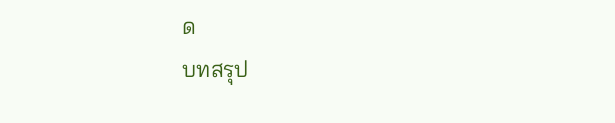ด
บทสรุป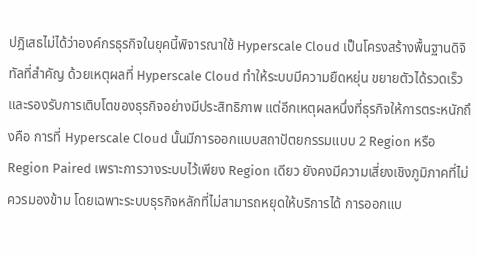ปฎิเสธไม่ได้ว่าองค์กรธุรกิจในยุคนี้พิจารณาใช้ Hyperscale Cloud เป็นโครงสร้างพื้นฐานดิจิทัลที่สำคัญ ด้วยเหตุผลที่ Hyperscale Cloud ทำให้ระบบมีความยืดหยุ่น ขยายตัวได้รวดเร็ว และรองรับการเติบโตของธุรกิจอย่างมีประสิทธิภาพ แต่อีกเหตุผลหนึ่งที่ธุรกิจให้การตระหนักถึงคือ การที่ Hyperscale Cloud นั้นมีการออกแบบสถาปัตยกรรมแบบ 2 Region หรือ Region Paired เพราะการวางระบบไว้เพียง Region เดียว ยังคงมีความเสี่ยงเชิงภูมิภาคที่ไม่ควรมองข้าม โดยเฉพาะระบบธุรกิจหลักที่ไม่สามารถหยุดให้บริการได้ การออกแบ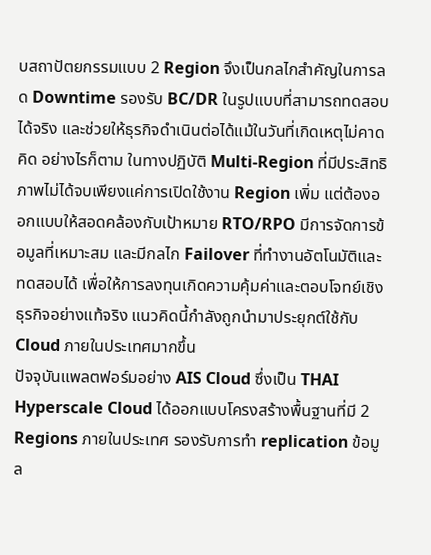บสถาปัตยกรรมแบบ 2 Region จึงเป็นกลไกสำคัญในการลด Downtime รองรับ BC/DR ในรูปแบบที่สามารถทดสอบได้จริง และช่วยให้ธุรกิจดำเนินต่อได้แม้ในวันที่เกิดเหตุไม่คาดคิด อย่างไรก็ตาม ในทางปฏิบัติ Multi-Region ที่มีประสิทธิภาพไม่ได้จบเพียงแค่การเปิดใช้งาน Region เพิ่ม แต่ต้องออกแบบให้สอดคล้องกับเป้าหมาย RTO/RPO มีการจัดการข้อมูลที่เหมาะสม และมีกลไก Failover ที่ทำงานอัตโนมัติและทดสอบได้ เพื่อให้การลงทุนเกิดความคุ้มค่าและตอบโจทย์เชิงธุรกิจอย่างแท้จริง แนวคิดนี้กำลังถูกนำมาประยุกต์ใช้กับ Cloud ภายในประเทศมากขึ้น
ปัจจุบันแพลตฟอร์มอย่าง AIS Cloud ซึ่งเป็น THAI Hyperscale Cloud ได้ออกแบบโครงสร้างพื้นฐานที่มี 2 Regions ภายในประเทศ รองรับการทำ replication ข้อมูล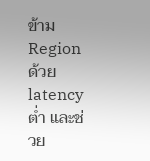ข้าม Region ด้วย latency ต่ำ และช่วย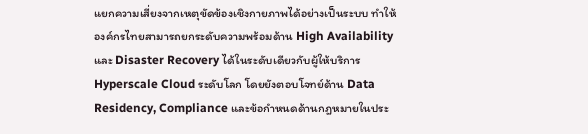แยกความเสี่ยงจากเหตุขัดข้องเชิงกายภาพได้อย่างเป็นระบบ ทำให้องค์กรไทยสามารถยกระดับความพร้อมด้าน High Availability และ Disaster Recovery ได้ในระดับเดียวกับผู้ให้บริการ Hyperscale Cloud ระดับโลก โดยยังตอบโจทย์ด้าน Data Residency, Compliance และข้อกำหนดด้านกฎหมายในประ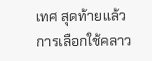เทศ สุดท้ายแล้ว การเลือกใช้คลาว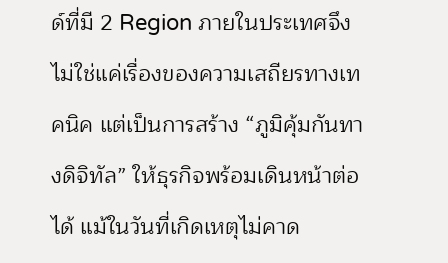ด์ที่มี 2 Region ภายในประเทศจึงไม่ใช่แค่เรื่องของความเสถียรทางเทคนิค แต่เป็นการสร้าง “ภูมิคุ้มกันทางดิจิทัล” ให้ธุรกิจพร้อมเดินหน้าต่อได้ แม้ในวันที่เกิดเหตุไม่คาด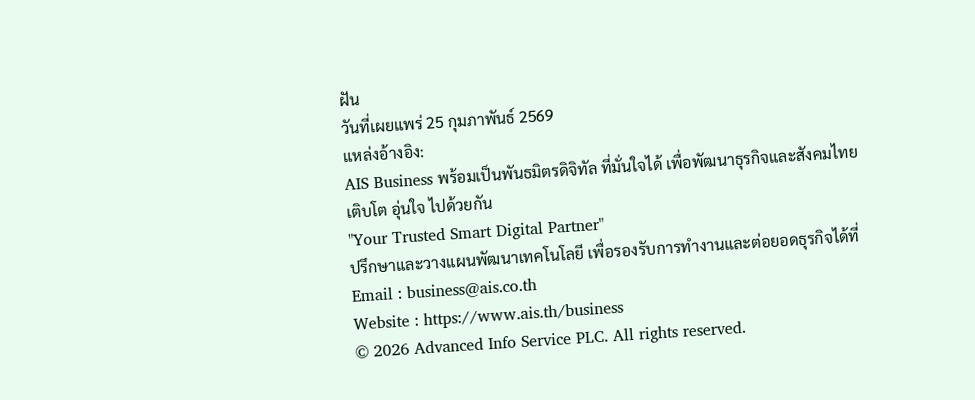ฝัน
วันที่เผยแพร่ 25 กุมภาพันธ์ 2569
แหล่งอ้างอิง:
AIS Business พร้อมเป็นพันธมิตรดิจิทัล ที่มั่นใจได้ เพื่อพัฒนาธุรกิจและสังคมไทย
เติบโต อุ่นใจ ไปด้วยกัน
"Your Trusted Smart Digital Partner"
ปรึกษาและวางแผนพัฒนาเทคโนโลยี เพื่อรองรับการทำงานและต่อยอดธุรกิจได้ที่
Email : business@ais.co.th
Website : https://www.ais.th/business
© 2026 Advanced Info Service PLC. All rights reserved.